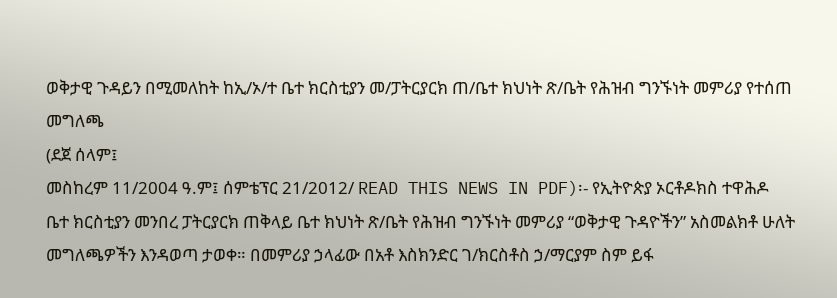ወቅታዊ ጉዳይን በሚመለከት ከኢ/ኦ/ተ ቤተ ክርስቲያን መ/ፓትርያርክ ጠ/ቤተ ክህነት ጽ/ቤት የሕዝብ ግንኙነት መምሪያ የተሰጠ መግለጫ
(ደጀ ሰላም፤
መስከረም 11/2004 ዓ.ም፤ ሰምቴፕር 21/2012/ READ THIS NEWS IN PDF)፡- የኢትዮጵያ ኦርቶዶክስ ተዋሕዶ
ቤተ ክርስቲያን መንበረ ፓትርያርክ ጠቅላይ ቤተ ክህነት ጽ/ቤት የሕዝብ ግንኙነት መምሪያ “ወቅታዊ ጉዳዮችን” አስመልክቶ ሁለት
መግለጫዎችን እንዳወጣ ታወቀ። በመምሪያ ኃላፊው በአቶ እስክንድር ገ/ክርስቶስ ኃ/ማርያም ስም ይፋ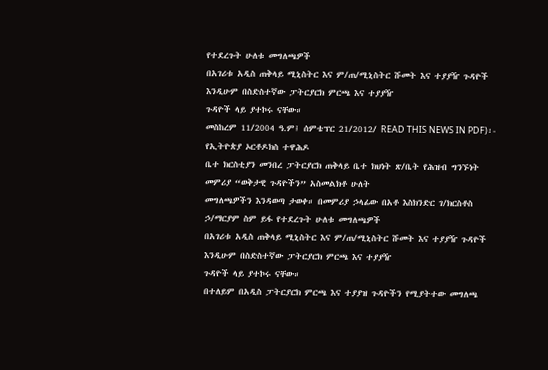የተደረጉት ሁለቱ መግለጫዎች
በአገሪቱ አዲስ ጠቅላይ ሚኒስትር እና ም/ጠ/ሚኒስትር ሹመት እና ተያያዥ ጉዳዮች እንዲሁም በስድስተኛው ፓትርያርክ ምርጫ እና ተያያዥ
ጉዳዮች ላይ ያተኮሩ ናቸው።
መስከረም 11/2004 ዓ.ም፤ ሰምቴፕር 21/2012/ READ THIS NEWS IN PDF)፡- የኢትዮጵያ ኦርቶዶክስ ተዋሕዶ
ቤተ ክርስቲያን መንበረ ፓትርያርክ ጠቅላይ ቤተ ክህነት ጽ/ቤት የሕዝብ ግንኙነት መምሪያ “ወቅታዊ ጉዳዮችን” አስመልክቶ ሁለት
መግለጫዎችን እንዳወጣ ታወቀ። በመምሪያ ኃላፊው በአቶ እስክንድር ገ/ክርስቶስ ኃ/ማርያም ስም ይፋ የተደረጉት ሁለቱ መግለጫዎች
በአገሪቱ አዲስ ጠቅላይ ሚኒስትር እና ም/ጠ/ሚኒስትር ሹመት እና ተያያዥ ጉዳዮች እንዲሁም በስድስተኛው ፓትርያርክ ምርጫ እና ተያያዥ
ጉዳዮች ላይ ያተኮሩ ናቸው።
በተለይም በአዲስ ፓትርያርክ ምርጫ እና ተያያዝ ጉዳዮችን የሚያትተው መግለጫ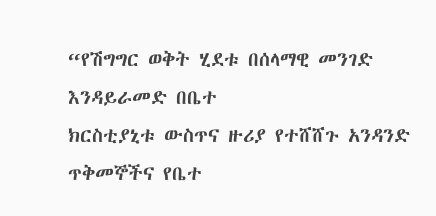“የሽግግር ወቅት ሂደቱ በሰላማዊ መንገድ እንዳይራመድ በቤተ
ክርስቲያኒቱ ውስጥና ዙሪያ የተሸሸጉ አንዳንድ ጥቅመኞችና የቤተ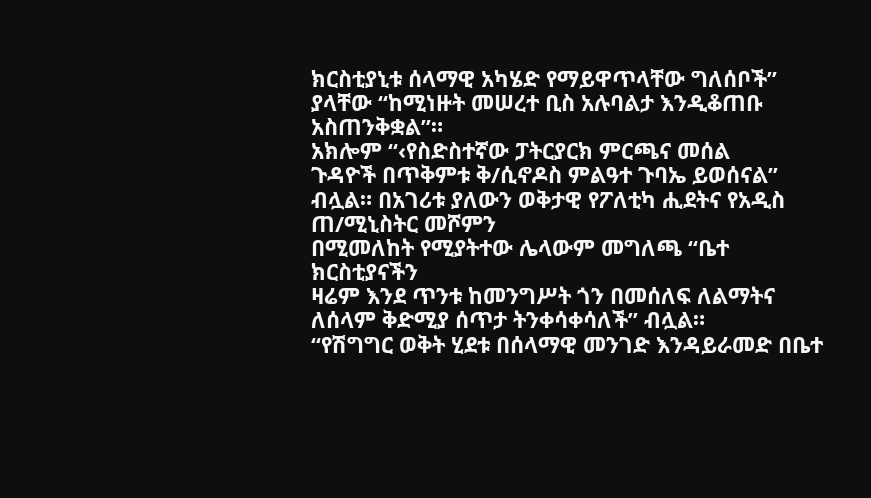ክርስቲያኒቱ ሰላማዊ አካሄድ የማይዋጥላቸው ግለሰቦች” ያላቸው “ከሚነዙት መሠረተ ቢስ አሉባልታ እንዲቆጠቡ አስጠንቅቋል”።
አክሎም “‹የስድስተኛው ፓትርያርክ ምርጫና መሰል
ጉዳዮች በጥቅምቱ ቅ/ሲኖዶስ ምልዓተ ጉባኤ ይወሰናል” ብሏል። በአገሪቱ ያለውን ወቅታዊ የፖለቲካ ሒደትና የአዲስ ጠ/ሚኒስትር መሾምን
በሚመለከት የሚያትተው ሌላውም መግለጫ “ቤተ ክርስቲያናችን
ዛሬም እንደ ጥንቱ ከመንግሥት ጎን በመሰለፍ ለልማትና ለሰላም ቅድሚያ ሰጥታ ትንቀሳቀሳለች” ብሏል።
“የሽግግር ወቅት ሂደቱ በሰላማዊ መንገድ እንዳይራመድ በቤተ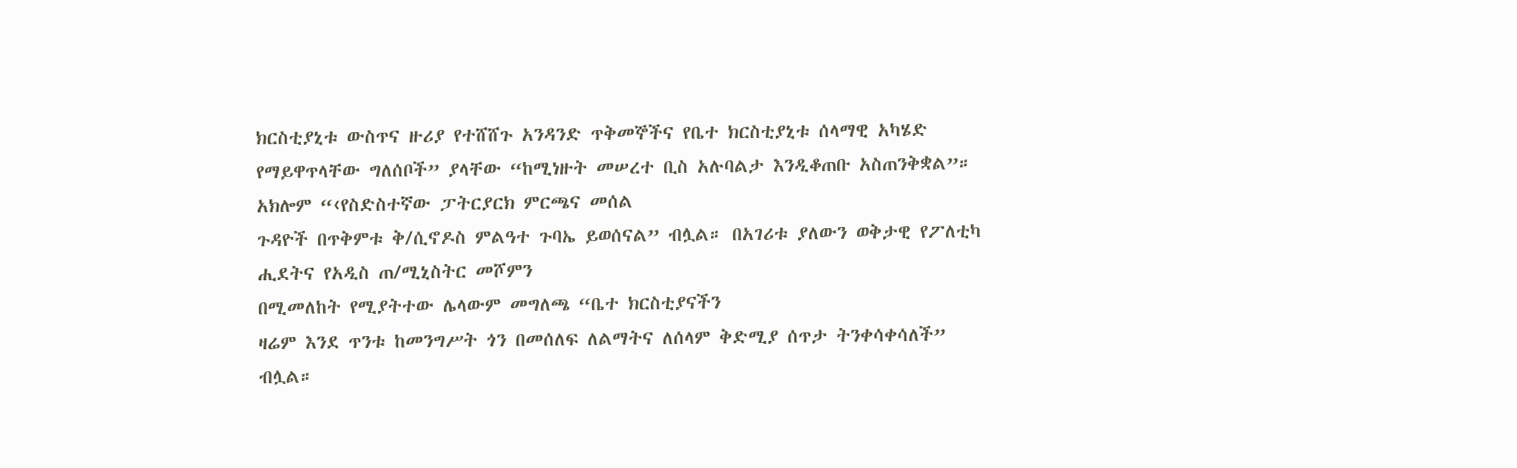ክርስቲያኒቱ ውስጥና ዙሪያ የተሸሸጉ አንዳንድ ጥቅመኞችና የቤተ ክርስቲያኒቱ ሰላማዊ አካሄድ የማይዋጥላቸው ግለሰቦች” ያላቸው “ከሚነዙት መሠረተ ቢስ አሉባልታ እንዲቆጠቡ አስጠንቅቋል”።
አክሎም “‹የስድስተኛው ፓትርያርክ ምርጫና መሰል
ጉዳዮች በጥቅምቱ ቅ/ሲኖዶስ ምልዓተ ጉባኤ ይወሰናል” ብሏል። በአገሪቱ ያለውን ወቅታዊ የፖለቲካ ሒደትና የአዲስ ጠ/ሚኒስትር መሾምን
በሚመለከት የሚያትተው ሌላውም መግለጫ “ቤተ ክርስቲያናችን
ዛሬም እንደ ጥንቱ ከመንግሥት ጎን በመሰለፍ ለልማትና ለሰላም ቅድሚያ ሰጥታ ትንቀሳቀሳለች” ብሏል።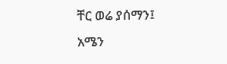ቸር ወሬ ያሰማን፤
አሜን